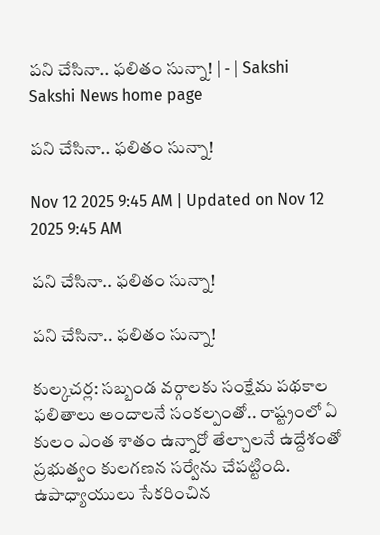పని చేసినా.. ఫలితం సున్నా! | - | Sakshi
Sakshi News home page

పని చేసినా.. ఫలితం సున్నా!

Nov 12 2025 9:45 AM | Updated on Nov 12 2025 9:45 AM

పని చేసినా.. ఫలితం సున్నా!

పని చేసినా.. ఫలితం సున్నా!

కుల్కచర్ల: సబ్బండ వర్గాలకు సంక్షేమ పథకాల ఫలితాలు అందాలనే సంకల్పంతో.. రాష్ట్రంలో ఏ కులం ఎంత శాతం ఉన్నారో తేల్చాలనే ఉద్దేశంతో ప్రభుత్వం కులగణన సర్వేను చేపట్టింది. ఉపాధ్యాయులు సేకరించిన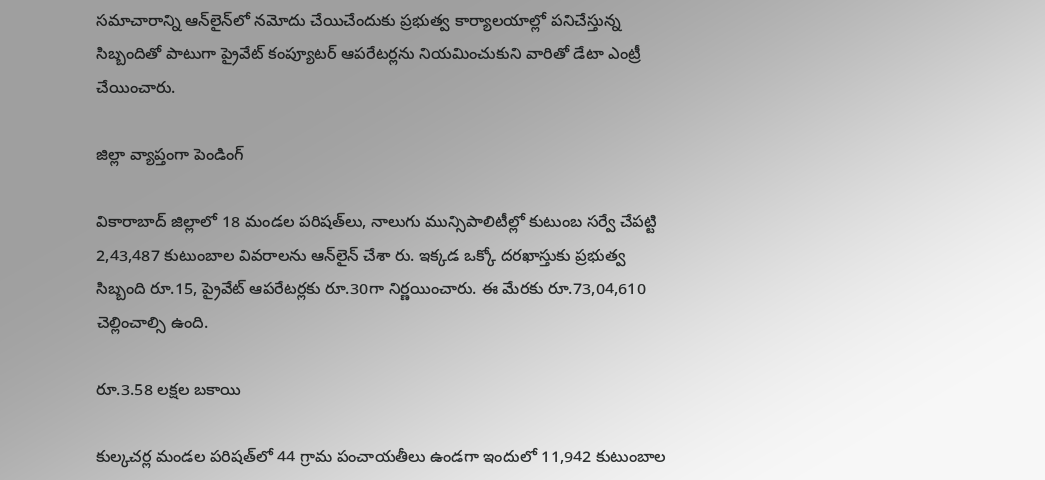సమాచారాన్ని ఆన్‌లైన్‌లో నమోదు చేయిచేందుకు ప్రభుత్వ కార్యాలయాల్లో పనిచేస్తున్న సిబ్బందితో పాటుగా ప్రైవేట్‌ కంప్యూటర్‌ ఆపరేటర్లను నియమించుకుని వారితో డేటా ఎంట్రీ చేయించారు.

జిల్లా వ్యాప్తంగా పెండింగ్‌

వికారాబాద్‌ జిల్లాలో 18 మండల పరిషత్‌లు, నాలుగు మున్సిపాలిటీల్లో కుటుంబ సర్వే చేపట్టి 2,43,487 కుటుంబాల వివరాలను ఆన్‌లైన్‌ చేశా రు. ఇక్కడ ఒక్కో దరఖాస్తుకు ప్రభుత్వ సిబ్బంది రూ.15, ప్రైవేట్‌ ఆపరేటర్లకు రూ.30గా నిర్ణయించారు. ఈ మేరకు రూ.73,04,610 చెల్లించాల్సి ఉంది.

రూ.3.58 లక్షల బకాయి

కుల్కచర్ల మండల పరిషత్‌లో 44 గ్రామ పంచాయతీలు ఉండగా ఇందులో 11,942 కుటుంబాల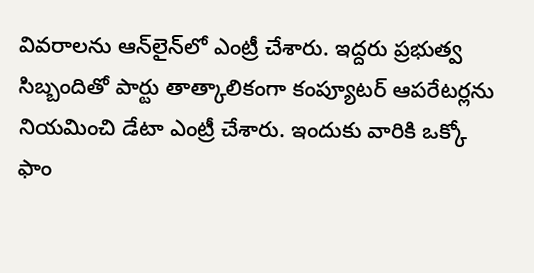వివరాలను ఆన్‌లైన్‌లో ఎంట్రీ చేశారు. ఇద్దరు ప్రభుత్వ సిబ్బందితో పార్టు తాత్కాలికంగా కంప్యూటర్‌ ఆపరేటర్లను నియమించి డేటా ఎంట్రీ చేశారు. ఇందుకు వారికి ఒక్కో ఫాం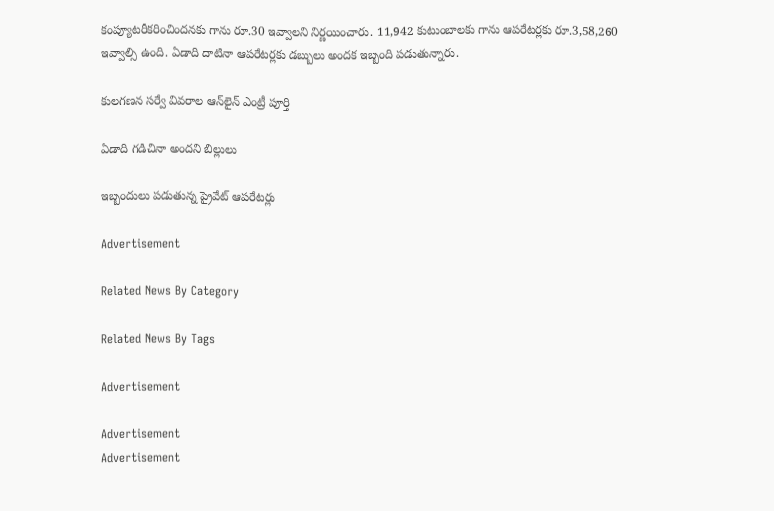కంప్యూటరీకరించిందనకు గాను రూ.30 ఇవ్వాలని నిర్ణయించారు. 11,942 కుటుంబాలకు గాను ఆపరేటర్లకు రూ.3,58,260 ఇవ్వాల్సి ఉంది. ఏడాది దాటినా ఆపరేటర్లకు డబ్బులు అందక ఇబ్బంది పడుతున్నారు.

కులగణన సర్వే వివరాల ఆన్‌లైన్‌ ఎంట్రీ పూర్తి

ఏడాది గడిచినా అందని బిల్లులు

ఇబ్బందులు పడుతున్న ప్రైవేట్‌ ఆపరేటర్లు

Advertisement

Related News By Category

Related News By Tags

Advertisement

Advertisement
Advertisement